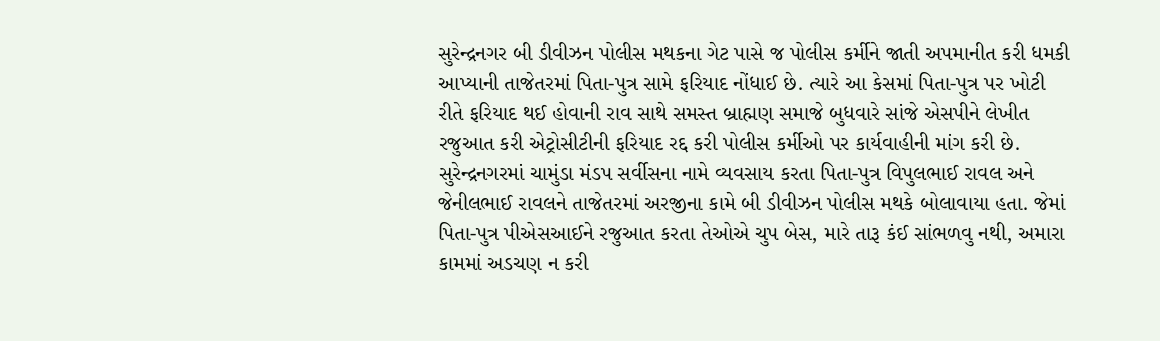સુરેન્દ્રનગર બી ડીવીઝન પોલીસ મથકના ગેટ પાસે જ પોલીસ કર્મીને જાતી અપમાનીત કરી ધમકી આપ્યાની તાજેતરમાં પિતા-પુત્ર સામે ફરિયાદ નોંધાઈ છે. ત્યારે આ કેસમાં પિતા-પુત્ર પર ખોટી રીતે ફરિયાદ થઈ હોવાની રાવ સાથે સમસ્ત બ્રાહ્મણ સમાજે બુધવારે સાંજે એસપીને લેખીત રજુઆત કરી એટ્રોસીટીની ફરિયાદ રદ્દ કરી પોલીસ કર્મીઓ પર કાર્યવાહીની માંગ કરી છે.
સુરેન્દ્રનગરમાં ચામુંડા મંડપ સર્વીસના નામે વ્યવસાય કરતા પિતા-પુત્ર વિપુલભાઈ રાવલ અને જેનીલભાઈ રાવલને તાજેતરમાં અરજીના કામે બી ડીવીઝન પોલીસ મથકે બોલાવાયા હતા. જેમાં પિતા-પુત્ર પીએસઆઈને રજુઆત કરતા તેઓએ ચુપ બેસ, મારે તારૂ કંઈ સાંભળવુ નથી, અમારા કામમાં અડચણ ન કરી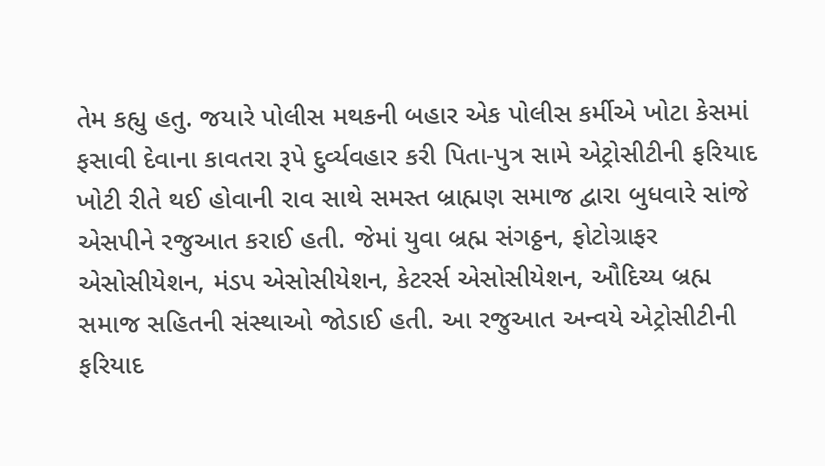તેમ કહ્યુ હતુ. જયારે પોલીસ મથકની બહાર એક પોલીસ કર્મીએ ખોટા કેસમાં ફસાવી દેવાના કાવતરા રૂપે દુર્વ્યવહાર કરી પિતા-પુત્ર સામે એટ્રોસીટીની ફરિયાદ ખોટી રીતે થઈ હોવાની રાવ સાથે સમસ્ત બ્રાહ્મણ સમાજ દ્વારા બુધવારે સાંજે એસપીને રજુઆત કરાઈ હતી. જેમાં યુવા બ્રહ્મ સંગઠ્ઠન, ફોટોગ્રાફર એસોસીયેશન, મંડપ એસોસીયેશન, કેટરર્સ એસોસીયેશન, ઔદિચ્ય બ્રહ્મ સમાજ સહિતની સંસ્થાઓ જોડાઈ હતી. આ રજુઆત અન્વયે એટ્રોસીટીની ફરિયાદ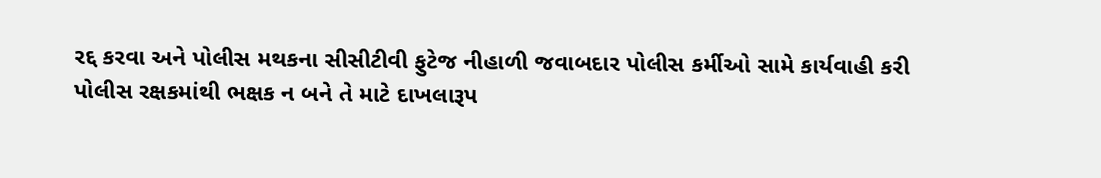રદ્દ કરવા અને પોલીસ મથકના સીસીટીવી ફુટેજ નીહાળી જવાબદાર પોલીસ કર્મીઓ સામે કાર્યવાહી કરી પોલીસ રક્ષકમાંથી ભક્ષક ન બને તે માટે દાખલારૂપ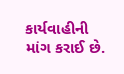કાર્યવાહીની માંગ કરાઈ છે.